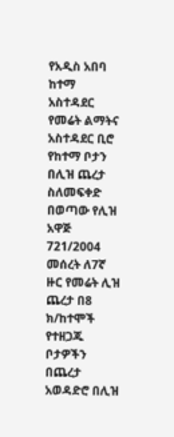የአዲስ አበባ ከተማ አስተዳደር የመሬት ልማትና አስተዳደር ቢሮ የከተማ ቦታን በሊዝ ጨረታ ስለመፍቀድ በወጣው የሊዝ አዋጅ 721/2004 መሰረት ለ7ኛ ዙር የመሬት ሊዝ ጨረታ በ8 ክ/ከተሞች የተዘጋጁ ቦታዎችን በጨረታ አወዳድሮ በሊዝ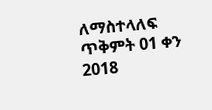ለማስተላለፍ ጥቅምት 01 ቀን 2018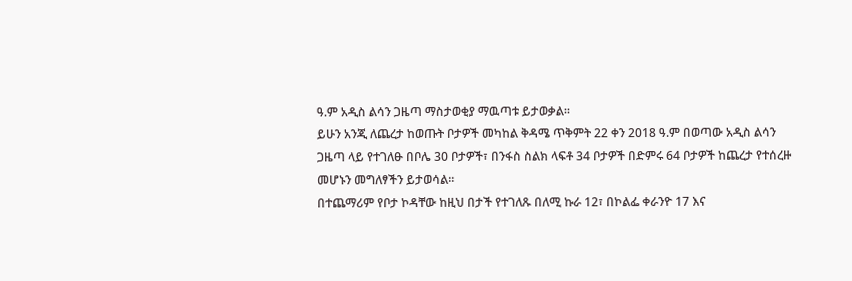ዓ.ም አዲስ ልሳን ጋዜጣ ማስታወቂያ ማዉጣቱ ይታወቃል፡፡
ይሁን አንጂ ለጨረታ ከወጡት ቦታዎች መካከል ቅዳሜ ጥቅምት 22 ቀን 2018 ዓ.ም በወጣው አዲስ ልሳን ጋዜጣ ላይ የተገለፁ በቦሌ 30 ቦታዎች፣ በንፋስ ስልክ ላፍቶ 34 ቦታዎች በድምሩ 64 ቦታዎች ከጨረታ የተሰረዙ መሆኑን መግለፃችን ይታወሳል፡፡
በተጨማሪም የቦታ ኮዳቸው ከዚህ በታች የተገለጹ በለሚ ኩራ 12፣ በኮልፌ ቀራንዮ 17 እና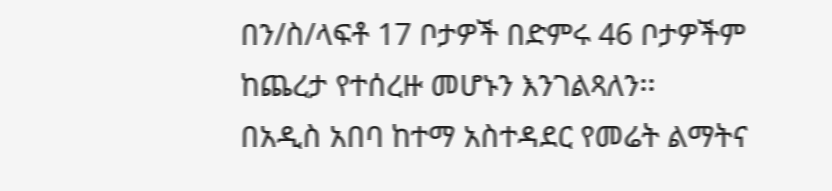በን/ስ/ላፍቶ 17 ቦታዎች በድምሩ 46 ቦታዎችም ከጨረታ የተሰረዙ መሆኑን እንገልጻለን፡፡
በአዲስ አበባ ከተማ አስተዳደር የመሬት ልማትና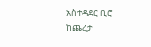አስተዳደር ቢሮ
ከጨረታ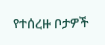የተሰረዙ ቦታዎች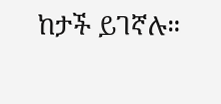ከታች ይገኛሉ።